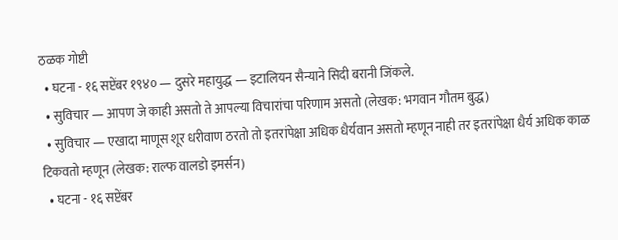ठळक गोष्टी
  • घटना - १६ सप्टेंबर १९४० — दुसरे महायुद्ध — इटालियन सैन्याने सिदी बरानी जिंकले.
  • सुविचार — आपण जे काही असतो ते आपल्या विचारांचा परिणाम असतो (लेखक: भगवान गौतम बुद्ध)
  • सुविचार — एखादा माणूस शूर धरीवाण ठरतो तो इतरांपेक्षा अधिक धैर्यवान असतो म्हणून नाही तर इतरांपेक्षा धैर्य अधिक काळ टिकवतो म्हणून (लेखक: राल्फ वालडो इमर्सन)
  • घटना - १६ सप्टेंबर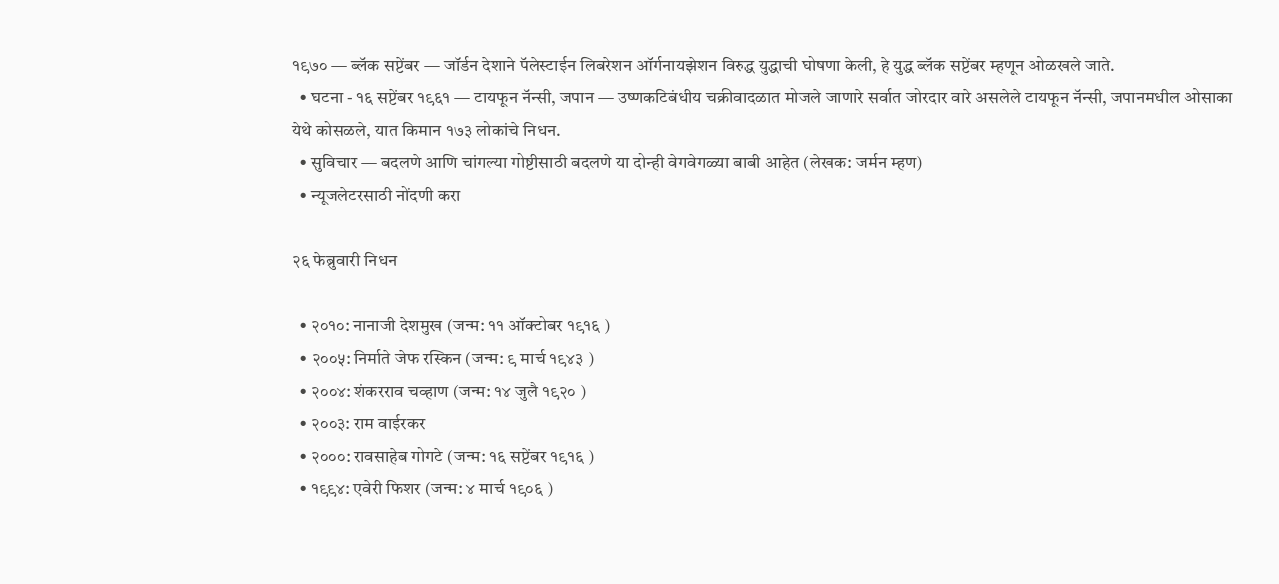१९७० — ब्लॅक सप्टेंबर — जॉर्डन देशाने पॅलेस्टाईन लिबरेशन ऑर्गनायझेशन विरुद्ध युद्धाची घोषणा केली, हे युद्ध ब्लॅक सप्टेंबर म्हणून ओळखले जाते.
  • घटना - १६ सप्टेंबर १९६१ — टायफून नॅन्सी, जपान — उष्णकटिबंधीय चक्रीवादळात मोजले जाणारे सर्वात जोरदार वारे असलेले टायफून नॅन्सी, जपानमधील ओसाका येथे कोसळले, यात किमान १७३ लोकांचे निधन.
  • सुविचार — बदलणे आणि चांगल्या गोष्टीसाठी बदलणे या दोन्ही वेगवेगळ्या बाबी आहेत (लेखक: जर्मन म्हण)
  • न्यूजलेटरसाठी नोंदणी करा

२६ फेब्रुवारी निधन

  • २०१०: नानाजी देशमुख (जन्म: ११ ऑक्टोबर १९१६ )
  • २००५: निर्माते जेफ रस्किन (जन्म: ९ मार्च १९४३ )
  • २००४: शंकरराव चव्हाण (जन्म: १४ जुलै १९२० )
  • २००३: राम वाईरकर
  • २०००: रावसाहेब गोगटे (जन्म: १६ सप्टेंबर १९१६ )
  • १९९४: एवेरी फिशर (जन्म: ४ मार्च १९०६ )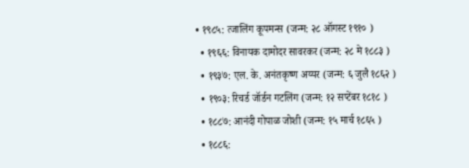• १९८५: त्जालिंग कूपमन्स (जन्म: २८ ऑगस्ट १९१० )
  • १९६६: विनायक दामोदर सावरकर (जन्म: २८ मे १८८३ )
  • १९३७: एल. के. अनंतकृष्ण अय्यर (जन्म: ६ जुलै १८६२ )
  • १९०३: रिचर्ड जॉर्डन गटलिंग (जन्म: १२ सप्टेंबर १८१८ )
  • १८८७: आनंदी गोपाळ जोशी (जन्म: १५ मार्च १८६५ )
  • १८८६: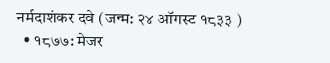नर्मदाशंकर दवे (जन्म: २४ ऑगस्ट १८३३ )
  • १८७७: मेजर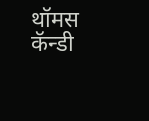थॉमस कॅन्डी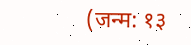(जन्म: १३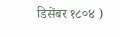डिसेंबर १८०४ )